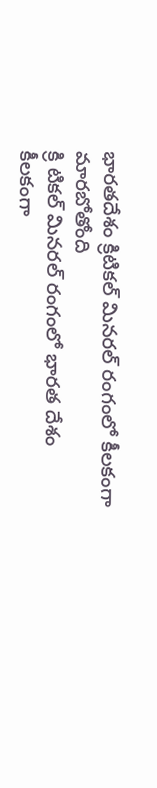భారతదేశం క్రిటికల్ మినరల్ రంగంలో కీలకంగా మారబోతోంది
క్రి టికల్ మినరల్ రంగంలో భారత దేశం కీలకంగా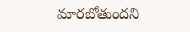మారబోతుందని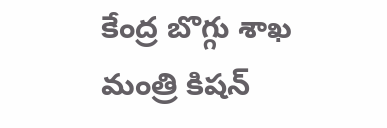కేంద్ర బొగ్గు శాఖ మంత్రి కిషన్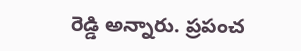రెడ్డి అన్నారు. ప్రపంచ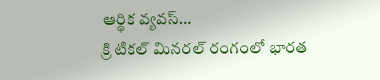ఆర్థిక వ్యవస్…
క్రి టికల్ మినరల్ రంగంలో భారత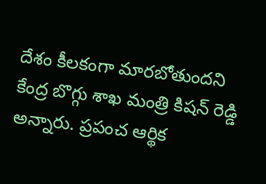దేశం కీలకంగా మారబోతుందని కేంద్ర బొగ్గు శాఖ మంత్రి కిషన్ రెడ్డి అన్నారు. ప్రపంచ ఆర్థిక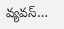వ్యవస్…